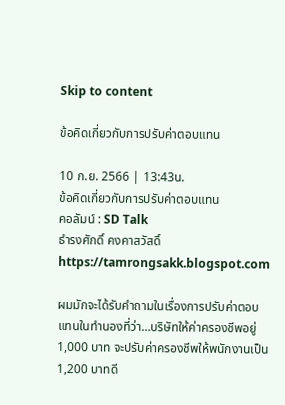Skip to content

ข้อคิดเกี่ยวกับการปรับค่าตอบแทน

10 ก.ย. 2566 | 13:43น.
ข้อคิดเกี่ยวกับการปรับค่าตอบแทน
คอลัมน์ : SD Talk
ธำรงศักดิ์ คงคาสวัสดิ์
https://tamrongsakk.blogspot.com

ผมมักจะได้รับคำถามในเรื่องการปรับค่าตอบแทนในทำนองที่ว่า…บริษัทให้ค่าครองชีพอยู่ 1,000 บาท จะปรับค่าครองชีพให้พนักงานเป็น 1,200 บาทดี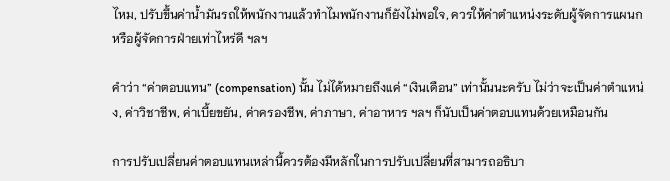ไหม, ปรับขึ้นค่าน้ำมันรถให้พนักงานแล้วทำไมพนักงานก็ยังไม่พอใจ, ควรให้ค่าตำแหน่งระดับผู้จัดการแผนก หรือผู้จัดการฝ่ายเท่าไหร่ดี ฯลฯ

คำว่า “ค่าตอบแทน” (compensation) นั้น ไม่ได้หมายถึงแค่ “เงินเดือน” เท่านั้นนะครับ ไม่ว่าจะเป็นค่าตำแหน่ง, ค่าวิชาชีพ, ค่าเบี้ยขยัน, ค่าครองชีพ, ค่าภาษา, ค่าอาหาร ฯลฯ ก็นับเป็นค่าตอบแทนด้วยเหมือนกัน

การปรับเปลี่ยนค่าตอบแทนเหล่านี้ควรต้องมีหลักในการปรับเปลี่ยนที่สามารถอธิบา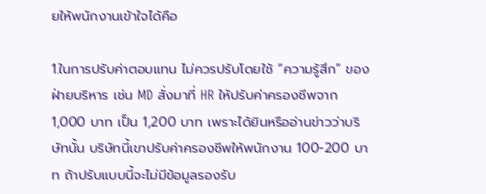ยให้พนักงานเข้าใจได้คือ

1.ในการปรับค่าตอบแทน ไม่ควรปรับโดยใช้ “ความรู้สึก” ของฝ่ายบริหาร เช่น MD สั่งมาที่ HR ให้ปรับค่าครองชีพจาก 1,000 บาท เป็น 1,200 บาท เพราะได้ยินหรืออ่านข่าวว่าบริษัทนั้น บริษัทนี้เขาปรับค่าครองชีพให้พนักงาน 100-200 บาท ถ้าปรับแบบนี้จะไม่มีข้อมูลรองรับ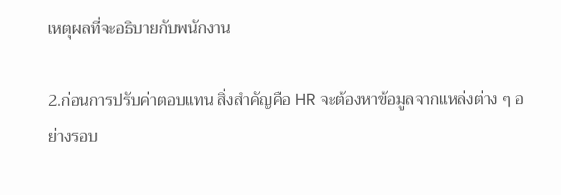เหตุผลที่จะอธิบายกับพนักงาน

2.ก่อนการปรับค่าตอบแทน สิ่งสำคัญคือ HR จะต้องหาข้อมูลจากแหล่งต่าง ๆ อย่างรอบ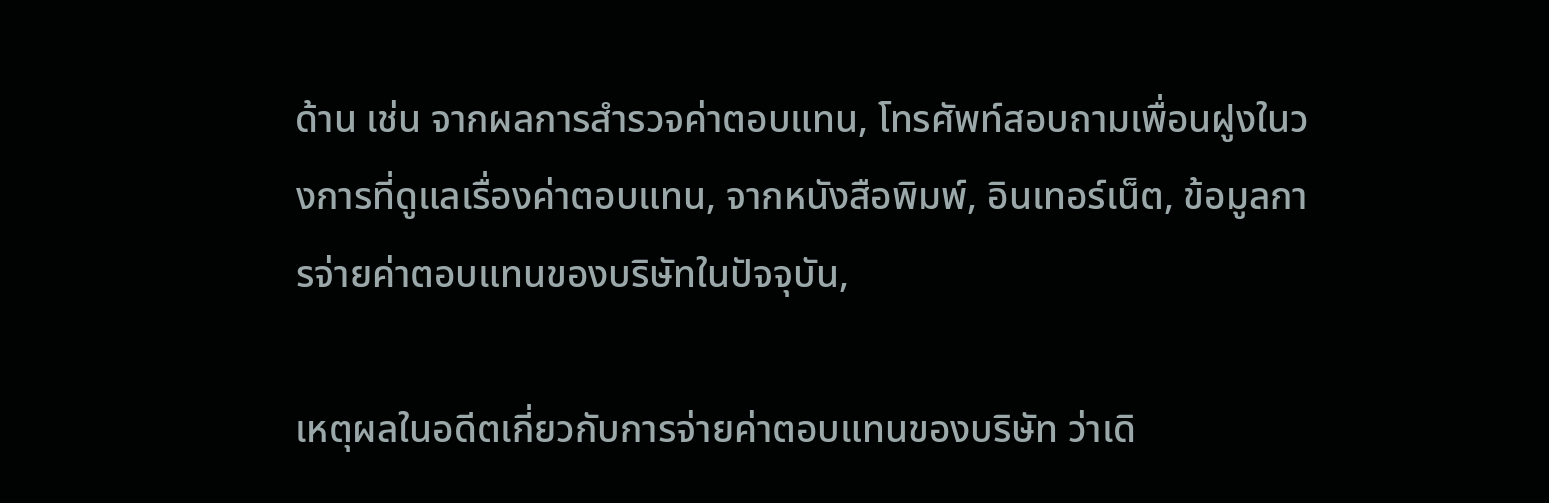ด้าน เช่น จากผลการสำรวจค่าตอบแทน, โทรศัพท์สอบถามเพื่อนฝูงในวงการที่ดูแลเรื่องค่าตอบแทน, จากหนังสือพิมพ์, อินเทอร์เน็ต, ข้อมูลการจ่ายค่าตอบแทนของบริษัทในปัจจุบัน,

เหตุผลในอดีตเกี่ยวกับการจ่ายค่าตอบแทนของบริษัท ว่าเดิ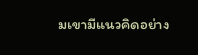มเขามีแนวคิดอย่าง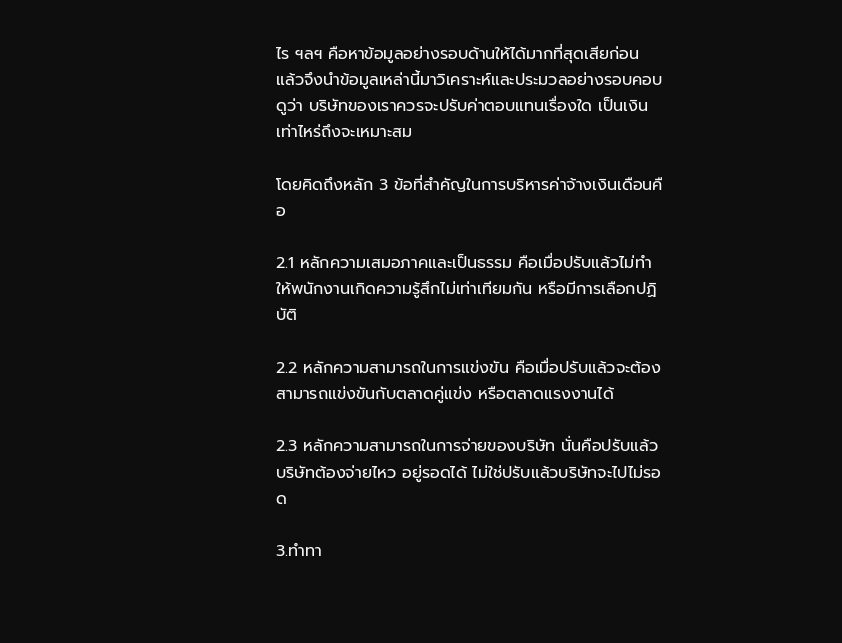ไร ฯลฯ คือหาข้อมูลอย่างรอบด้านให้ได้มากที่สุดเสียก่อน แล้วจึงนำข้อมูลเหล่านี้มาวิเคราะห์และประมวลอย่างรอบคอบดูว่า บริษัทของเราควรจะปรับค่าตอบแทนเรื่องใด เป็นเงินเท่าไหร่ถึงจะเหมาะสม

โดยคิดถึงหลัก 3 ข้อที่สำคัญในการบริหารค่าจ้างเงินเดือนคือ

2.1 หลักความเสมอภาคและเป็นธรรม คือเมื่อปรับแล้วไม่ทำให้พนักงานเกิดความรู้สึกไม่เท่าเทียมกัน หรือมีการเลือกปฏิบัติ

2.2 หลักความสามารถในการแข่งขัน คือเมื่อปรับแล้วจะต้องสามารถแข่งขันกับตลาดคู่แข่ง หรือตลาดแรงงานได้

2.3 หลักความสามารถในการจ่ายของบริษัท นั่นคือปรับแล้วบริษัทต้องจ่ายไหว อยู่รอดได้ ไม่ใช่ปรับแล้วบริษัทจะไปไม่รอด

3.ทำทา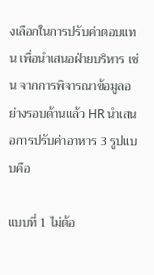งเลือกในการปรับค่าตอบแทน เพื่อนำเสนอฝ่ายบริหาร เช่น จากการพิจารณาข้อมูลอย่างรอบด้านแล้ว HR นำเสนอการปรับค่าอาหาร 3 รูปแบบคือ

แบบที่ 1 ไม่ต้อ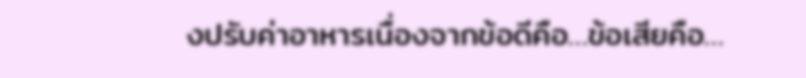งปรับค่าอาหารเนื่องจากข้อดีคือ…ข้อเสียคือ…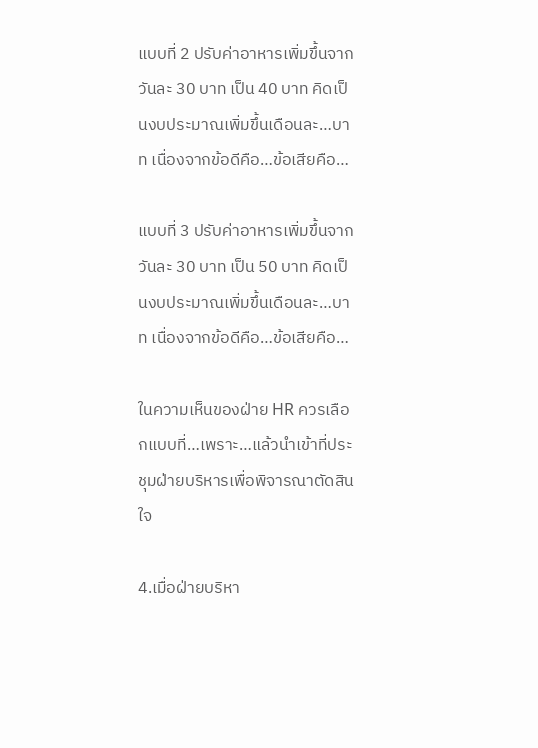แบบที่ 2 ปรับค่าอาหารเพิ่มขึ้นจากวันละ 30 บาท เป็น 40 บาท คิดเป็นงบประมาณเพิ่มขึ้นเดือนละ…บาท เนื่องจากข้อดีคือ…ข้อเสียคือ…

แบบที่ 3 ปรับค่าอาหารเพิ่มขึ้นจากวันละ 30 บาท เป็น 50 บาท คิดเป็นงบประมาณเพิ่มขึ้นเดือนละ…บาท เนื่องจากข้อดีคือ…ข้อเสียคือ…

ในความเห็นของฝ่าย HR ควรเลือกแบบที่…เพราะ…แล้วนำเข้าที่ประชุมฝ่ายบริหารเพื่อพิจารณาตัดสินใจ

4.เมื่อฝ่ายบริหา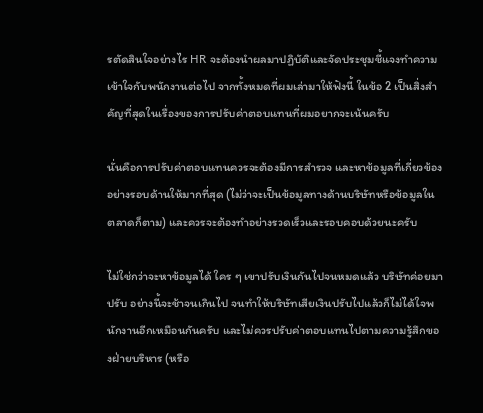รตัดสินใจอย่างไร HR จะต้องนำผลมาปฏิบัติและจัดประชุมชี้แจงทำความเข้าใจกับพนักงานต่อไป จากทั้งหมดที่ผมเล่ามาให้ฟังนี้ ในข้อ 2 เป็นสิ่งสำคัญที่สุดในเรื่องของการปรับค่าตอบแทนที่ผมอยากจะเน้นครับ

นั่นคือการปรับค่าตอบแทนควรจะต้องมีการสำรวจ และหาข้อมูลที่เกี่ยวข้องอย่างรอบด้านให้มากที่สุด (ไม่ว่าจะเป็นข้อมูลทางด้านบริษัทหรือข้อมูลในตลาดก็ตาม) และควรจะต้องทำอย่างรวดเร็วและรอบคอบด้วยนะครับ

ไม่ใช่กว่าจะหาข้อมูลได้ ใคร ๆ เขาปรับเงินกันไปจนหมดแล้ว บริษัทค่อยมาปรับ อย่างนี้จะช้าจนเกินไป จนทำให้บริษัทเสียเงินปรับไปแล้วก็ไม่ได้ใจพนักงานอีกเหมือนกันครับ และไม่ควรปรับค่าตอบแทนไปตามความรู้สึกของฝ่ายบริหาร (หรือ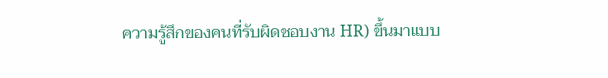ความรู้สึกของคนที่รับผิดชอบงาน HR) ขึ้นมาแบบ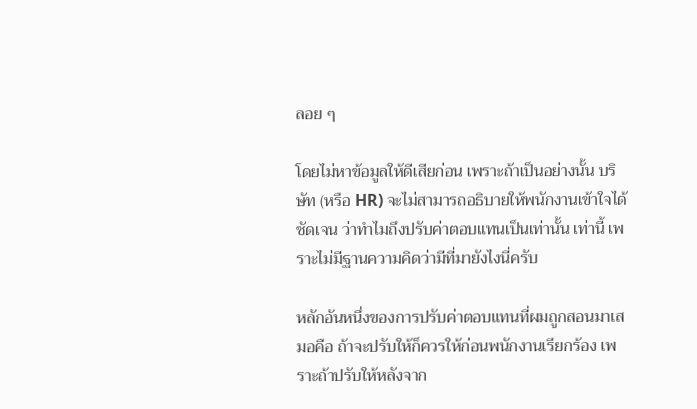ลอย ๆ

โดยไม่หาข้อมูลให้ดีเสียก่อน เพราะถ้าเป็นอย่างนั้น บริษัท (หรือ HR) จะไม่สามารถอธิบายให้พนักงานเข้าใจได้ชัดเจน ว่าทำไมถึงปรับค่าตอบแทนเป็นเท่านั้น เท่านี้ เพราะไม่มีฐานความคิดว่ามีที่มายังไงนี่ครับ

หลักอันหนึ่งของการปรับค่าตอบแทนที่ผมถูกสอนมาเสมอคือ ถ้าจะปรับให้ก็ควรให้ก่อนพนักงานเรียกร้อง เพราะถ้าปรับให้หลังจาก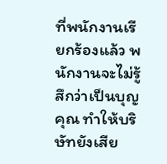ที่พนักงานเรียกร้องแล้ว พนักงานจะไม่รู้สึกว่าเป็นบุญคุณ ทำให้บริษัทยังเสีย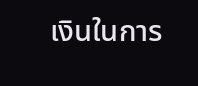เงินในการ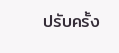ปรับครั้ง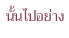นั้นไปอย่าง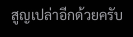สูญเปล่าอีกด้วยครับ